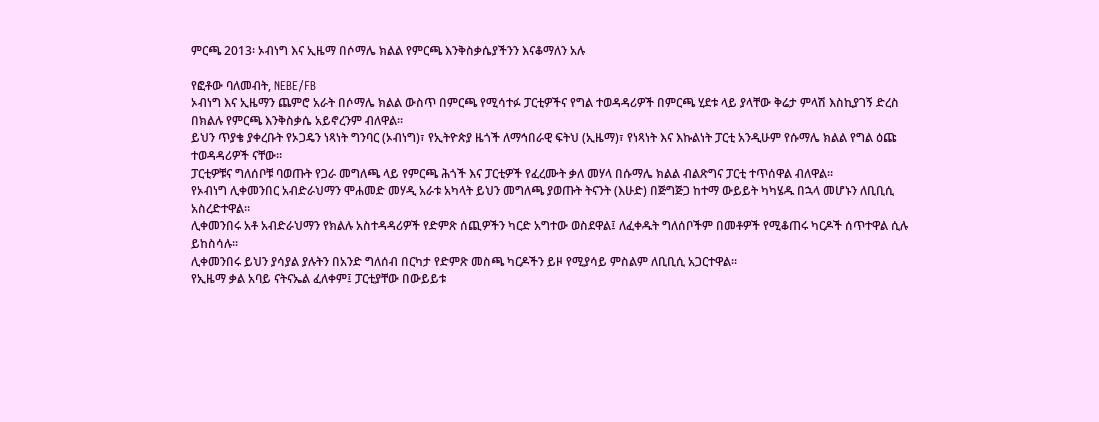ምርጫ 2013፡ ኦብነግ እና ኢዜማ በሶማሌ ክልል የምርጫ እንቅስቃሴያችንን እናቆማለን አሉ

የፎቶው ባለመብት, NEBE/FB
ኦብነግ እና ኢዜማን ጨምሮ አራት በሶማሌ ክልል ውስጥ በምርጫ የሚሳተፉ ፓርቲዎችና የግል ተወዳዳሪዎች በምርጫ ሂደቱ ላይ ያላቸው ቅሬታ ምላሽ እስኪያገኝ ድረስ በክልሉ የምርጫ እንቅስቃሴ አይኖረንም ብለዋል።
ይህን ጥያቄ ያቀረቡት የኦጋዴን ነጻነት ግንባር (ኦብነግ)፣ የኢትዮጵያ ዜጎች ለማኅበራዊ ፍትህ (ኢዜማ)፣ የነጻነት እና እኩልነት ፓርቲ አንዲሁም የሱማሌ ክልል የግል ዕጩ ተወዳዳሪዎች ናቸው።
ፓርቲዎቹና ግለሰቦቹ ባወጡት የጋራ መግለጫ ላይ የምርጫ ሕጎች እና ፓርቲዎች የፈረሙት ቃለ መሃላ በሱማሌ ክልል ብልጽግና ፓርቲ ተጥሰዋል ብለዋል።
የኦብነግ ሊቀመንበር አብድራህማን ሞሐመድ መሃዲ አራቱ አካላት ይህን መግለጫ ያወጡት ትናንት (እሁድ) በጅግጅጋ ከተማ ውይይት ካካሄዱ በኋላ መሆኑን ለቢቢሲ አስረድተዋል።
ሊቀመንበሩ አቶ አብድራህማን የክልሉ አስተዳዳሪዎች የድምጽ ሰጪዎችን ካርድ አግተው ወስደዋል፤ ለፈቀዱት ግለሰቦችም በመቶዎች የሚቆጠሩ ካርዶች ሰጥተዋል ሲሉ ይከስሳሉ።
ሊቀመንበሩ ይህን ያሳያል ያሉትን በአንድ ግለሰብ በርካታ የድምጽ መስጫ ካርዶችን ይዞ የሚያሳይ ምስልም ለቢቢሲ አጋርተዋል።
የኢዜማ ቃል አባይ ናትናኤል ፈለቀም፤ ፓርቲያቸው በውይይቱ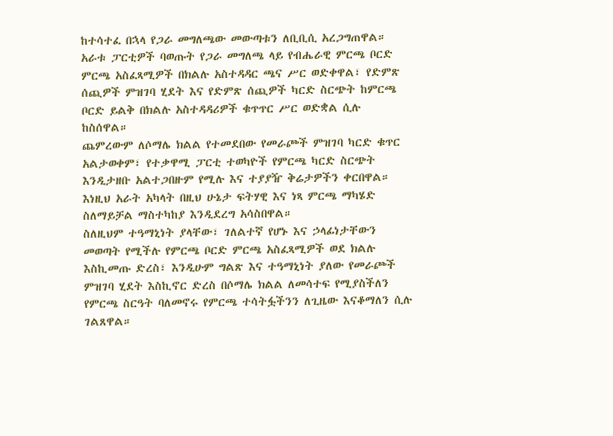ከተሳተፈ በኋላ የጋራ መግለጫው መውጣቱን ለቢቢሲ አረጋግጠዋል።
አራቱ ፓርቲዎች ባወጡት የጋራ መግለጫ ላይ የብሔራዊ ምርጫ ቦርድ ምርጫ አስፈጻሚዎች በክልሉ አስተዳዳር ጫና ሥር ወድቀዋል፣ የድምጽ ሰጪዎች ምዝገባ ሂደት እና የድምጽ ሰጪዎች ካርድ ስርጭት ከምርጫ ቦርድ ይልቅ በክልሉ አስተዳዳሪዎች ቁጥጥር ሥር ወድቋል ሲሉ ከስሰዋል።
ጨምረውም ለሶማሌ ክልል የተመደበው የመራጮች ምዝገባ ካርድ ቁጥር አልታወቀም፣ የተቃዋሚ ፓርቲ ተወካዮች የምርጫ ካርድ ስርጭት እንዲታዘቡ አልተጋበዙም የሚሉ እና ተያያዥ ቅሬታዎችን ቀርበዋል።
እነዚህ አራት አካላት በዚህ ሁኔታ ፍትሃዊ እና ነጻ ምርጫ ማካሄድ ስለማይቻል ማስተካከያ እንዲደረግ አሳስበዋል።
ስለዚህም ተዓማኒነት ያላቸው፣ ገለልተኛ የሆኑ እና ኃላፊነታቸውን መወጣት የሚችሉ የምርጫ ቦርድ ምርጫ አስፈጻሚዎች ወደ ክልሉ እስኪመጡ ድረስ፣ እንዲሁም ግልጽ እና ተዓማኒነት ያለው የመራጮች ምዝገባ ሂደት እስኪኖር ድረስ በሶማሌ ክልል ለመሳተፍ የሚያስችለን የምርጫ ስርዓት ባለመኖሩ የምርጫ ተሳትፏችንን ለጊዜው እናቆማለን ሲሉ ገልጸዋል።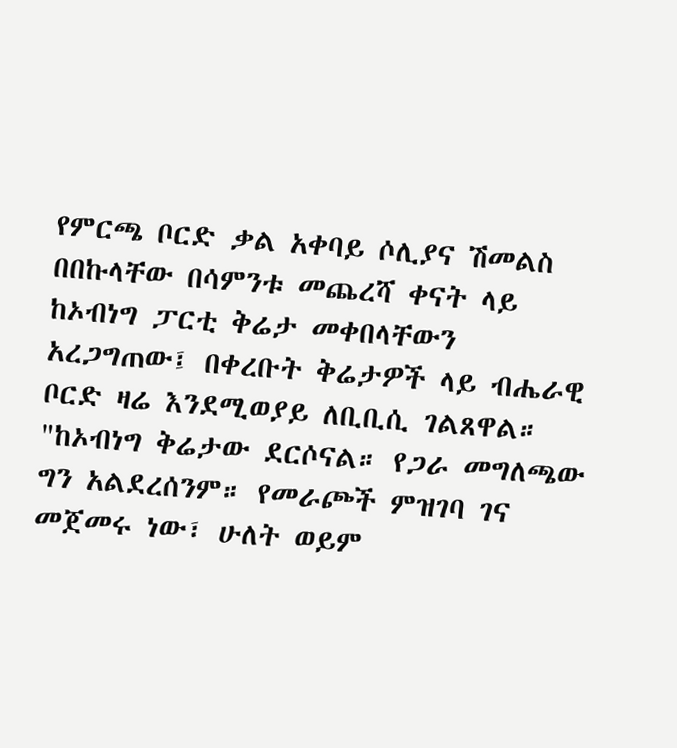የምርጫ ቦርድ ቃል አቀባይ ሶሊያና ሽመልስ በበኩላቸው በሳምንቱ መጨረሻ ቀናት ላይ ከኦብነግ ፓርቲ ቅሬታ መቀበላቸውን አረጋግጠው፤ በቀረቡት ቅሬታዎች ላይ ብሔራዊ ቦርድ ዛሬ እንደሚወያይ ለቢቢሲ ገልጸዋል።
"ከኦብነግ ቅሬታው ደርሶናል። የጋራ መግለጫው ግን አልደረሰንም። የመራጮች ምዝገባ ገና መጀመሩ ነው፣ ሁለት ወይም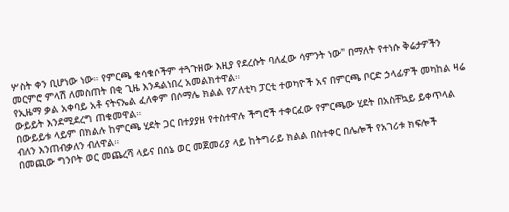ሦስት ቀን ቢሆነው ነው። የምርጫ ቁሳቁሶችም ተጓጉዘው እዚያ የደረሱት ባለፈው ሳምንት ነው" በማለት የተነሱ ቅሬታዎችን መርምሮ ምላሽ ለመስጠት በቂ ጊዜ እንዳልነበረ አመልክተዋል።
የኢዜማ ቃል አቀባይ አቶ ናትናኤል ፈለቀም በሶማሌ ክልል የፖለቲካ ፓርቲ ተወካዮች አና በምርጫ ቦርድ ኃላፊዎች መካከል ዛሬ ውይይት እንደሚደረግ ጠቁመዋል።
በውይይቱ ላይም በክልሉ ከምርጫ ሂደት ጋር በተያያዘ የተስተዋሉ ችግሮች ተቀርፈው የምርጫው ሂደት በአስቸኳይ ይቀጥላል ብለን እንጠብቃለን ብለዋል።
በመጪው ግንቦት ወር መጨረሻ ላይና በሰኔ ወር መጀመሪያ ላይ ከትግራይ ክልል በስተቀር በሌሎች የአገሪቱ ክፍሎች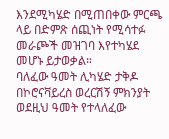እንደሚካሄድ በሚጠበቀው ምርጫ ላይ በድምጽ ሰጪነት የሚሳተፉ መራጮች መዝገባ እየተካሄደ መሆኑ ይታወቃል።
ባለፈው ዓመት ሊካሄድ ታቅዶ በኮሮናቫይረስ ወረርሽኝ ምክንያት ወደዚህ ዓመት የተላለፈው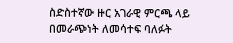ስድስተኛው ዙር አገራዊ ምርጫ ላይ በመራጭነት ለመሳተፍ ባለፉት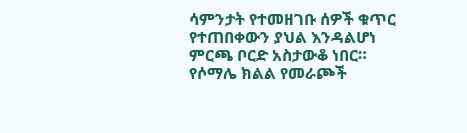ሳምንታት የተመዘገቡ ሰዎች ቁጥር የተጠበቀውን ያህል እንዳልሆነ ምርጫ ቦርድ አስታውቆ ነበር።
የሶማሌ ክልል የመራጮች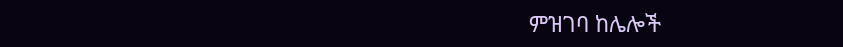ምዝገባ ከሌሎች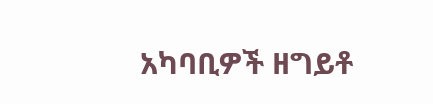አካባቢዎች ዘግይቶ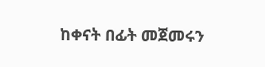ከቀናት በፊት መጀመሩን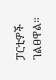ፓርቲዎች ገልፀዋል።